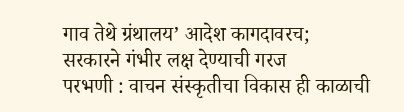गाव तेथे ग्रंथालय’ आदेश कागदावरच; सरकारने गंभीर लक्ष देण्याची गरज
परभणी : वाचन संस्कृतीचा विकास ही काळाची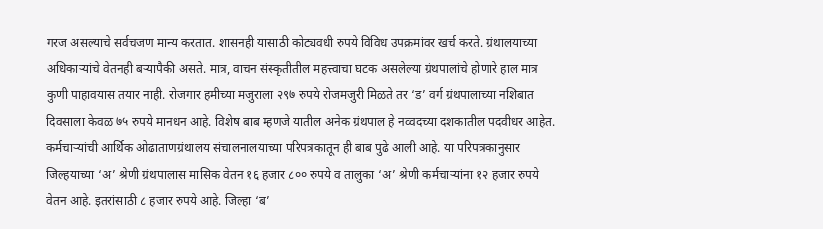गरज असल्याचे सर्वचजण मान्य करतात. शासनही यासाठी कोट्यवधी रुपये विविध उपक्रमांवर खर्च करते. ग्रंथालयाच्या अधिकाऱ्यांचे वेतनही बऱ्यापैकी असते. मात्र, वाचन संस्कृतीतील महत्त्वाचा घटक असलेल्या ग्रंथपालांचे होणारे हाल मात्र कुणी पाहावयास तयार नाही. रोजगार हमीच्या मजुराला २९७ रुपये रोजमजुरी मिळते तर ‘ड’ वर्ग ग्रंथपालाच्या नशिबात दिवसाला केवळ ७५ रुपये मानधन आहे. विशेष बाब म्हणजे यातील अनेक ग्रंथपाल हे नव्वदच्या दशकातील पदवीधर आहेत.
कर्मचाऱ्यांची आर्थिक ओढाताणग्रंथालय संचालनालयाच्या परिपत्रकातून ही बाब पुढे आली आहे. या परिपत्रकानुसार जिल्हयाच्या ‘अ’ श्रेणी ग्रंथपालास मासिक वेतन १६ हजार ८०० रुपये व तालुका ‘अ’ श्रेणी कर्मचाऱ्यांना १२ हजार रुपये वेतन आहे. इतरांसाठी ८ हजार रुपये आहे. जिल्हा ‘ब’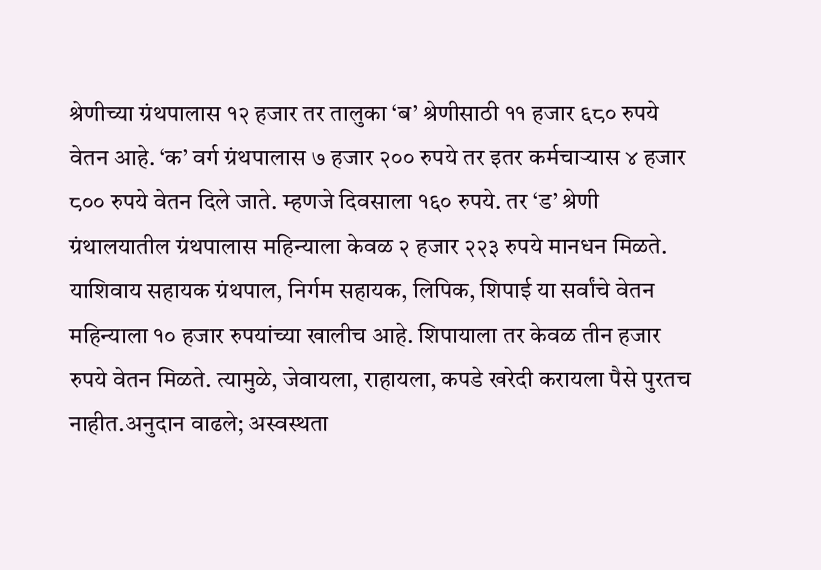श्रेणीच्या ग्रंथपालास १२ हजार तर तालुका ‘ब’ श्रेणीसाठी ११ हजार ६८० रुपये वेतन आहे. ‘क’ वर्ग ग्रंथपालास ७ हजार २०० रुपये तर इतर कर्मचाऱ्यास ४ हजार ८०० रुपये वेतन दिले जाते. म्हणजे दिवसाला १६० रुपये. तर ‘ड’ श्रेणी ग्रंथालयातील ग्रंथपालास महिन्याला केवळ २ हजार २२३ रुपये मानधन मिळते. याशिवाय सहायक ग्रंथपाल, निर्गम सहायक, लिपिक, शिपाई या सर्वांचे वेतन महिन्याला १० हजार रुपयांच्या खालीच आहे. शिपायाला तर केवळ तीन हजार रुपये वेतन मिळते. त्यामुळे, जेवायला, राहायला, कपडे खरेदी करायला पैसे पुरतच नाहीत.अनुदान वाढले; अस्वस्थता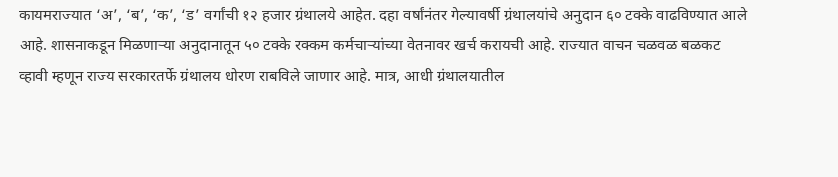कायमराज्यात ‘अ’, ‘ब’, ‘क’, ‘ड’ वर्गांची १२ हजार ग्रंथालये आहेत. दहा वर्षांनंतर गेल्यावर्षी ग्रंथालयांचे अनुदान ६० टक्के वाढविण्यात आले आहे. शासनाकडून मिळणाऱ्या अनुदानातून ५० टक्के रक्कम कर्मचाऱ्यांच्या वेतनावर खर्च करायची आहे. राज्यात वाचन चळवळ बळकट व्हावी म्हणून राज्य सरकारतर्फे ग्रंथालय धोरण राबविले जाणार आहे. मात्र, आधी ग्रंथालयातील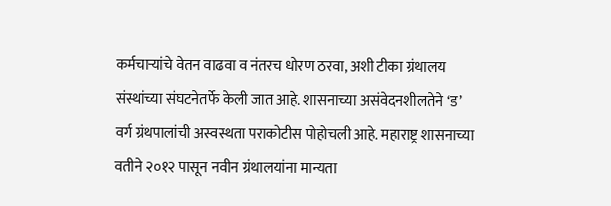कर्मचाऱ्यांचे वेतन वाढवा व नंतरच धोरण ठरवा, अशी टीका ग्रंथालय संस्थांच्या संघटनेतर्फे केली जात आहे. शासनाच्या असंवेदनशीलतेने ‘ड’ वर्ग ग्रंथपालांची अस्वस्थता पराकोटीस पोहोचली आहे. महाराष्ट्र शासनाच्या वतीने २०१२ पासून नवीन ग्रंथालयांना मान्यता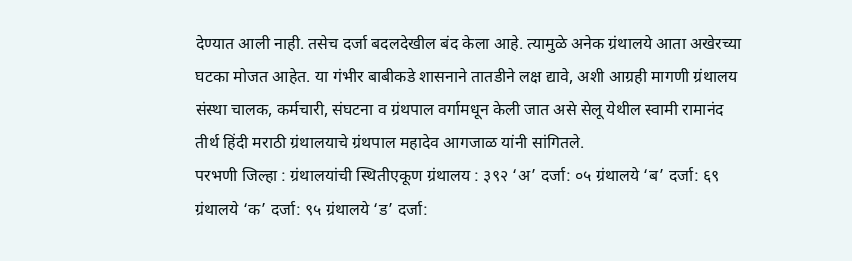देण्यात आली नाही. तसेच दर्जा बदलदेखील बंद केला आहे. त्यामुळे अनेक ग्रंथालये आता अखेरच्या घटका मोजत आहेत. या गंभीर बाबीकडे शासनाने तातडीने लक्ष द्यावे, अशी आग्रही मागणी ग्रंथालय संस्था चालक, कर्मचारी, संघटना व ग्रंथपाल वर्गामधून केली जात असे सेलू येथील स्वामी रामानंद तीर्थ हिंदी मराठी ग्रंथालयाचे ग्रंथपाल महादेव आगजाळ यांनी सांगितले.
परभणी जिल्हा : ग्रंथालयांची स्थितीएकूण ग्रंथालय : ३९२ ‘अ’ दर्जा: ०५ ग्रंथालये ‘ब’ दर्जा: ६९ ग्रंथालये ‘क’ दर्जा: ९५ ग्रंथालये ‘ड’ दर्जा: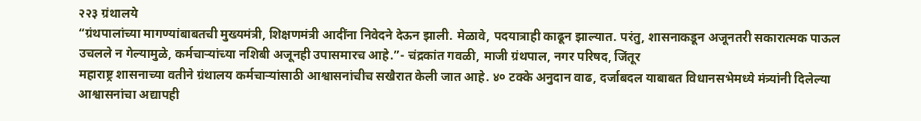२२३ ग्रंथालये
“ग्रंथपालांच्या मागण्यांबाबतची मुख्यमंत्री, शिक्षणमंत्री आदींना निवेदने देऊन झाली. मेळावे, पदयात्राही काढून झाल्यात. परंतु, शासनाकडून अजूनतरी सकारात्मक पाऊल उचलले न गेल्यामुळे, कर्मचाऱ्यांच्या नशिबी अजूनही उपासमारच आहे.”- चंद्रकांत गवळी, माजी ग्रंथपाल, नगर परिषद, जिंतूर
महाराष्ट्र शासनाच्या वतीने ग्रंथालय कर्मचाऱ्यांसाठी आश्वासनांचीच सखैरात केली जात आहे. ४० टक्के अनुदान वाढ, दर्जाबदल याबाबत विधानसभेमध्ये मंत्र्यांनी दिलेल्या आश्वासनांचा अद्यापही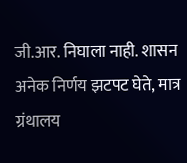जी.आर. निघाला नाही. शासन अनेक निर्णय झटपट घेते, मात्र ग्रंथालय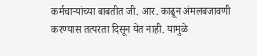कर्मचाऱ्यांच्या बाबतीत जी. आर. काढून अंमलबजावणी करण्यास तत्परता दिसून येत नाही. यामुळे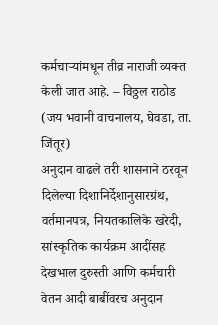कर्मचाऱ्यांमधून तीव्र नाराजी व्यक्त केली जात आहे. – विठ्ठल राठोड (जय भवानी वाचनालय, घेवडा, ता. जिंतूर)
अनुदान वाढले तरी शासनाने ठरवून दिलेल्या दिशानिर्देशानुसारग्रंथ, वर्तमानपत्र, नियतकालिके खरेदी, सांस्कृतिक कार्यक्रम आदींसह देखभाल दुरुस्ती आणि कर्मचारी वेतन आदी बाबींवरच अनुदान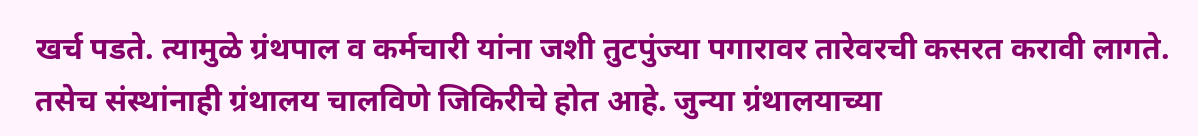खर्च पडते. त्यामुळे ग्रंथपाल व कर्मचारी यांना जशी तुटपुंज्या पगारावर तारेवरची कसरत करावी लागते. तसेच संस्थांनाही ग्रंथालय चालविणे जिकिरीचे होत आहे. जुन्या ग्रंथालयाच्या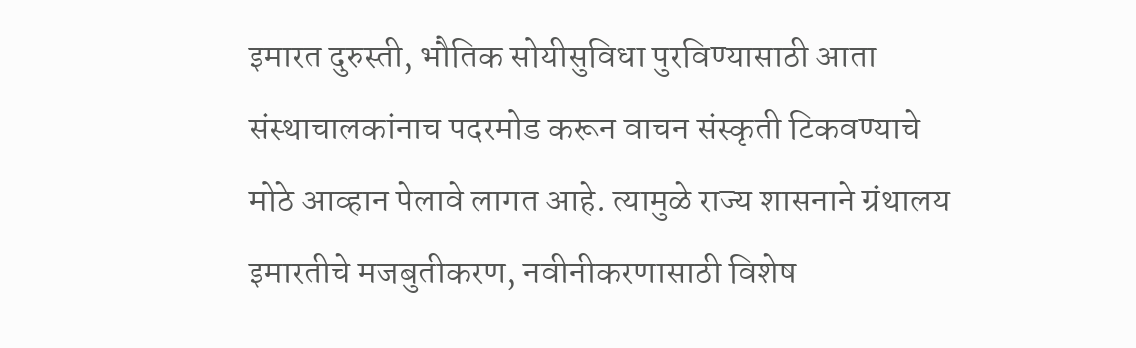इमारत दुरुस्ती, भौतिक सोयीसुविधा पुरविण्यासाठी आता संस्थाचालकांनाच पदरमोड करून वाचन संस्कृती टिकवण्याचे मोठे आव्हान पेलावे लागत आहे. त्यामुळे राज्य शासनाने ग्रंथालय इमारतीचे मजबुतीकरण, नवीनीकरणासाठी विशेष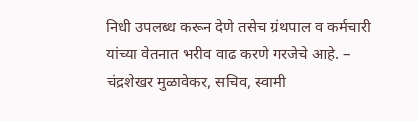निधी उपलब्ध करून देणे तसेच ग्रंथपाल व कर्मचारी यांच्या वेतनात भरीव वाढ करणे गरजेचे आहे. – चंद्रशेखर मुळावेकर, सचिव, स्वामी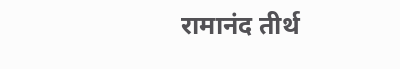रामानंद तीर्थ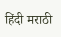हिंदी मराठी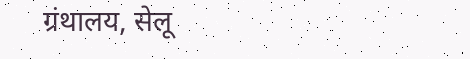ग्रंथालय, सेलू